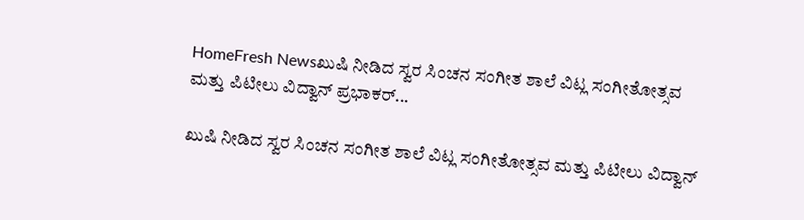HomeFresh Newsಖುಷಿ ನೀಡಿದ ಸ್ವರ ಸಿಂಚನ ಸಂಗೀತ ಶಾಲೆ ವಿಟ್ಲ ಸಂಗೀತೋತ್ಸವ ಮತ್ತು ಪಿಟೀಲು ವಿದ್ವಾನ್ ಪ್ರಭಾಕರ್...

ಖುಷಿ ನೀಡಿದ ಸ್ವರ ಸಿಂಚನ ಸಂಗೀತ ಶಾಲೆ ವಿಟ್ಲ ಸಂಗೀತೋತ್ಸವ ಮತ್ತು ಪಿಟೀಲು ವಿದ್ವಾನ್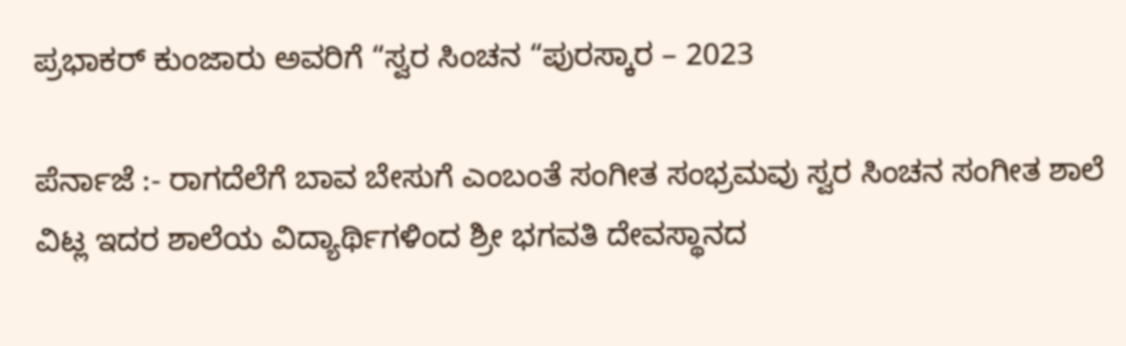ಪ್ರಭಾಕರ್ ಕುಂಜಾರು ಅವರಿಗೆ “ಸ್ವರ ಸಿಂಚನ “ಪುರಸ್ಕಾರ – 2023

ಪೆರ್ನಾಜೆ :- ರಾಗದೆಲೆಗೆ ಬಾವ ಬೇಸುಗೆ ಎಂಬಂತೆ ಸಂಗೀತ ಸಂಭ್ರಮವು ಸ್ವರ ಸಿಂಚನ ಸಂಗೀತ ಶಾಲೆ ವಿಟ್ಲ ಇದರ ಶಾಲೆಯ ವಿದ್ಯಾರ್ಥಿಗಳಿಂದ ಶ್ರೀ ಭಗವತಿ ದೇವಸ್ಥಾನದ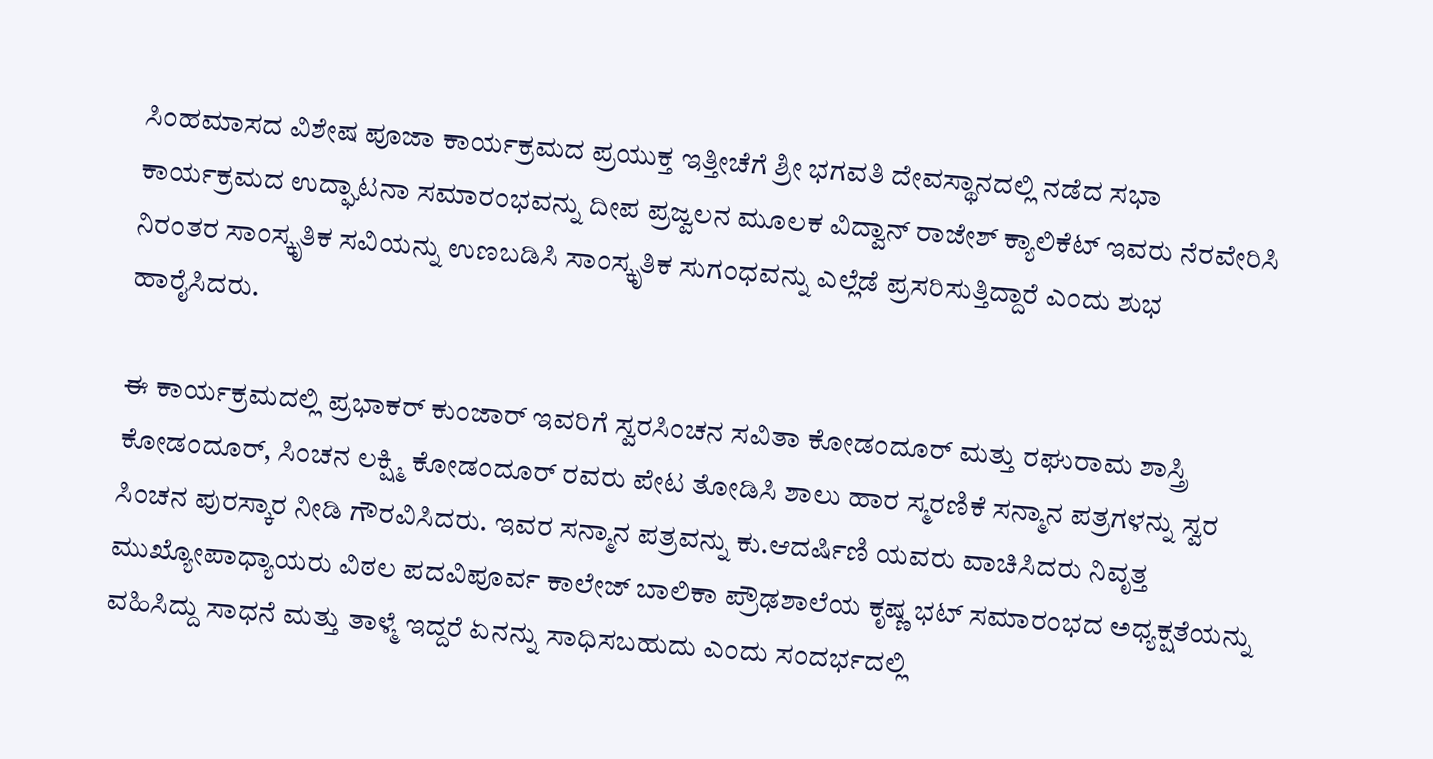ಸಿಂಹಮಾಸದ ವಿಶೇಷ ಪೂಜಾ ಕಾರ್ಯಕ್ರಮದ ಪ್ರಯುಕ್ತ ಇತ್ತೀಚೆಗೆ ಶ್ರೀ ಭಗವತಿ ದೇವಸ್ಥಾನದಲ್ಲಿ ನಡೆದ ಸಭಾ ಕಾರ್ಯಕ್ರಮದ ಉದ್ಘಾಟನಾ ಸಮಾರಂಭವನ್ನು ದೀಪ ಪ್ರಜ್ವಲನ ಮೂಲಕ ವಿದ್ವಾನ್ ರಾಜೇಶ್ ಕ್ಯಾಲಿಕೆಟ್ ಇವರು ನೆರವೇರಿಸಿ ನಿರಂತರ ಸಾಂಸ್ಕೃತಿಕ ಸವಿಯನ್ನು ಉಣಬಡಿಸಿ ಸಾಂಸ್ಕೃತಿಕ ಸುಗಂಧವನ್ನು ಎಲ್ಲೆಡೆ ಪ್ರಸರಿಸುತ್ತಿದ್ದಾರೆ ಎಂದು ಶುಭ ಹಾರೈಸಿದರು.

ಈ ಕಾರ್ಯಕ್ರಮದಲ್ಲಿ ಪ್ರಭಾಕರ್ ಕುಂಜಾರ್ ಇವರಿಗೆ ಸ್ವರಸಿಂಚನ ಸವಿತಾ ಕೋಡಂದೂರ್ ಮತ್ತು ರಘುರಾಮ ಶಾಸ್ತ್ರಿ ಕೋಡಂದೂರ್, ಸಿಂಚನ ಲಕ್ಷ್ಮಿ ಕೋಡಂದೂರ್ ರವರು ಪೇಟ ತೋಡಿಸಿ ಶಾಲು ಹಾರ ಸ್ಮರಣಿಕೆ ಸನ್ಮಾನ ಪತ್ರಗಳನ್ನು ಸ್ವರ ಸಿಂಚನ ಪುರಸ್ಕಾರ ನೀಡಿ ಗೌರವಿಸಿದರು. ಇವರ ಸನ್ಮಾನ ಪತ್ರವನ್ನು ಕು.ಆದರ್ಷಿಣಿ ಯವರು ವಾಚಿಸಿದರು ನಿವೃತ್ತ ಮುಖ್ಯೋಪಾಧ್ಯಾಯರು ವಿಠಲ ಪದವಿಪೂರ್ವ ಕಾಲೇಜ್ ಬಾಲಿಕಾ ಪ್ರೌಢಶಾಲೆಯ ಕೃಷ್ಣ ಭಟ್ ಸಮಾರಂಭದ ಅಧ್ಯಕ್ಷತೆಯನ್ನು ವಹಿಸಿದ್ದು ಸಾಧನೆ ಮತ್ತು ತಾಳ್ಮೆ ಇದ್ದರೆ ಏನನ್ನು ಸಾಧಿಸಬಹುದು ಎಂದು ಸಂದರ್ಭದಲ್ಲಿ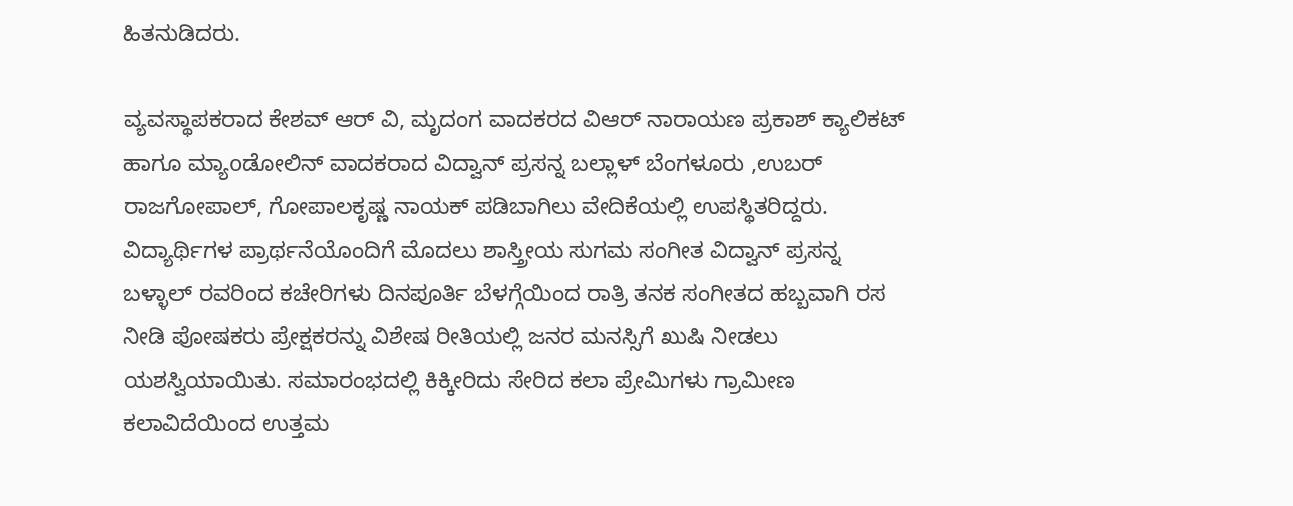ಹಿತನುಡಿದರು.

ವ್ಯವಸ್ಥಾಪಕರಾದ ಕೇಶವ್ ಆರ್ ವಿ, ಮೃದಂಗ ವಾದಕರದ ವಿಆರ್ ನಾರಾಯಣ ಪ್ರಕಾಶ್ ಕ್ಯಾಲಿಕಟ್ ಹಾಗೂ ಮ್ಯಾoಡೋಲಿನ್ ವಾದಕರಾದ ವಿದ್ವಾನ್ ಪ್ರಸನ್ನ ಬಲ್ಲಾಳ್ ಬೆಂಗಳೂರು ,ಉಬರ್ ರಾಜಗೋಪಾಲ್, ಗೋಪಾಲಕೃಷ್ಣ ನಾಯಕ್ ಪಡಿಬಾಗಿಲು ವೇದಿಕೆಯಲ್ಲಿ ಉಪಸ್ಥಿತರಿದ್ದರು. ವಿದ್ಯಾರ್ಥಿಗಳ ಪ್ರಾರ್ಥನೆಯೊಂದಿಗೆ ಮೊದಲು ಶಾಸ್ತ್ರೀಯ ಸುಗಮ ಸಂಗೀತ ವಿದ್ವಾನ್ ಪ್ರಸನ್ನ ಬಳ್ಳಾಲ್ ರವರಿಂದ ಕಚೇರಿಗಳು ದಿನಪೂರ್ತಿ ಬೆಳಗ್ಗೆಯಿಂದ ರಾತ್ರಿ ತನಕ ಸಂಗೀತದ ಹಬ್ಬವಾಗಿ ರಸ ನೀಡಿ ಪೋಷಕರು ಪ್ರೇಕ್ಷಕರನ್ನು ವಿಶೇಷ ರೀತಿಯಲ್ಲಿ ಜನರ ಮನಸ್ಸಿಗೆ ಖುಷಿ ನೀಡಲು ಯಶಸ್ವಿಯಾಯಿತು. ಸಮಾರಂಭದಲ್ಲಿ ಕಿಕ್ಕೀರಿದು ಸೇರಿದ ಕಲಾ ಪ್ರೇಮಿಗಳು ಗ್ರಾಮೀಣ ಕಲಾವಿದೆಯಿಂದ ಉತ್ತಮ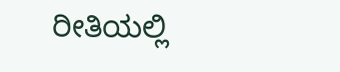ರೀತಿಯಲ್ಲಿ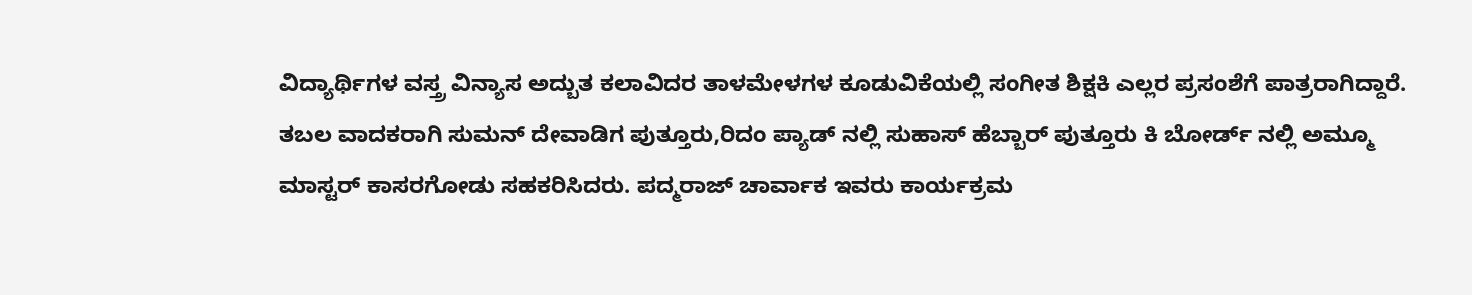ವಿದ್ಯಾರ್ಥಿಗಳ ವಸ್ತ್ರ ವಿನ್ಯಾಸ ಅದ್ಬುತ ಕಲಾವಿದರ ತಾಳಮೇಳಗಳ ಕೂಡುವಿಕೆಯಲ್ಲಿ ಸಂಗೀತ ಶಿಕ್ಷಕಿ ಎಲ್ಲರ ಪ್ರಸಂಶೆಗೆ ಪಾತ್ರರಾಗಿದ್ದಾರೆ. ತಬಲ ವಾದಕರಾಗಿ ಸುಮನ್ ದೇವಾಡಿಗ ಪುತ್ತೂರು,ರಿದಂ ಪ್ಯಾಡ್ ನಲ್ಲಿ ಸುಹಾಸ್ ಹೆಬ್ಬಾರ್ ಪುತ್ತೂರು ಕಿ ಬೋರ್ಡ್ ನಲ್ಲಿ ಅಮ್ಮೂ ಮಾಸ್ಟರ್ ಕಾಸರಗೋಡು ಸಹಕರಿಸಿದರು. ಪದ್ಮರಾಜ್ ಚಾರ್ವಾಕ ಇವರು ಕಾರ್ಯಕ್ರಮ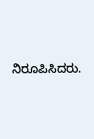ನಿರೂಪಿಸಿದರು.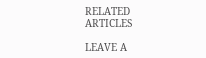RELATED ARTICLES

LEAVE A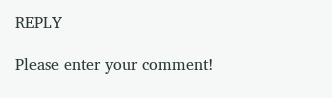REPLY

Please enter your comment!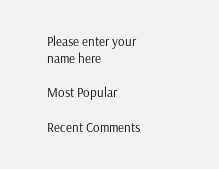Please enter your name here

Most Popular

Recent Comments